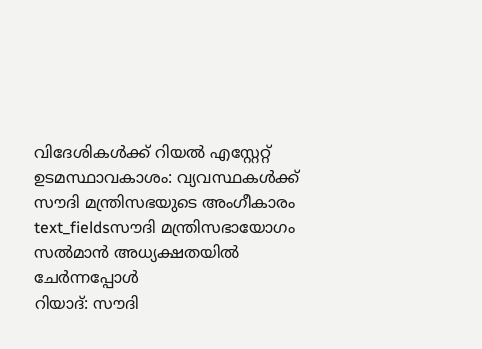വിദേശികൾക്ക് റിയൽ എസ്റ്റേറ്റ് ഉടമസ്ഥാവകാശം: വ്യവസ്ഥകൾക്ക് സൗദി മന്ത്രിസഭയുടെ അംഗീകാരം
text_fieldsസൗദി മന്ത്രിസഭായോഗം സൽമാൻ അധ്യക്ഷതയിൽ ചേർന്നപ്പോൾ
റിയാദ്: സൗദി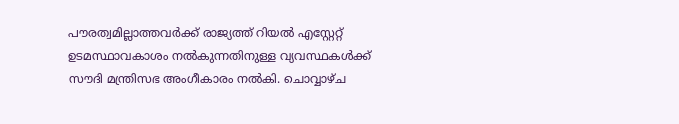പൗരത്വമില്ലാത്തവർക്ക് രാജ്യത്ത് റിയൽ എസ്റ്റേറ്റ് ഉടമസ്ഥാവകാശം നൽകുന്നതിനുള്ള വ്യവസ്ഥകൾക്ക് സൗദി മന്ത്രിസഭ അംഗീകാരം നൽകി. ചൊവ്വാഴ്ച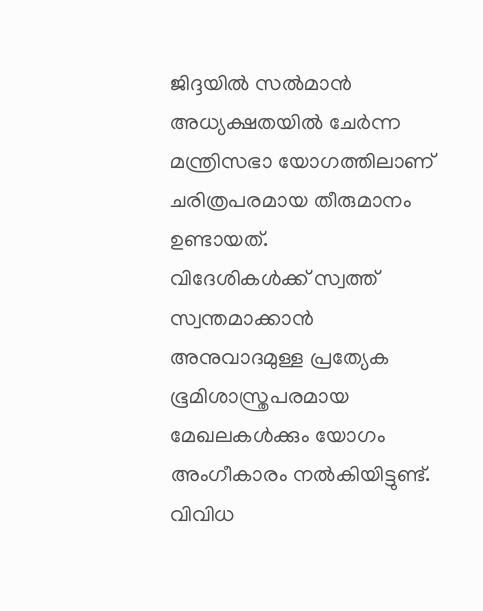ജിദ്ദയിൽ സൽമാൻ അധ്യക്ഷതയിൽ ചേർന്ന മന്ത്രിസഭാ യോഗത്തിലാണ് ചരിത്രപരമായ തീരുമാനം ഉണ്ടായത്.
വിദേശികൾക്ക് സ്വത്ത് സ്വന്തമാക്കാൻ അനുവാദമുള്ള പ്രത്യേക ഭൂമിശാസ്ത്രപരമായ മേഖലകൾക്കും യോഗം അംഗീകാരം നൽകിയിട്ടുണ്ട്. വിവിധ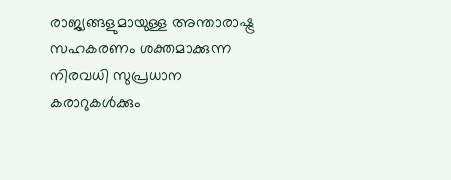രാജ്യങ്ങളുമായുള്ള അന്താരാഷ്ട്ര സഹകരണം ശക്തമാക്കുന്ന നിരവധി സുപ്രധാന കരാറുകൾക്കും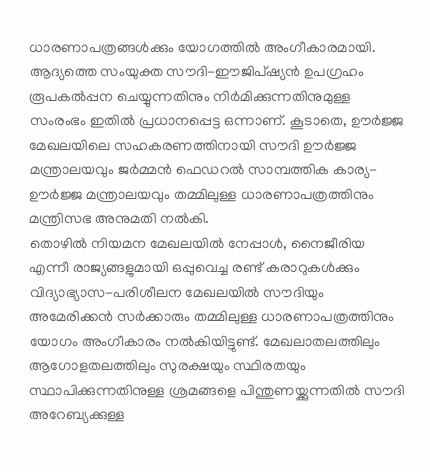ധാരണാപത്രങ്ങൾക്കും യോഗത്തിൽ അംഗീകാരമായി.
ആദ്യത്തെ സംയുക്ത സൗദി-ഈജിപ്ഷ്യൻ ഉപഗ്രഹം രൂപകൽപ്പന ചെയ്യുന്നതിനും നിർമിക്കുന്നതിനുമുള്ള സംരംഭം ഇതിൽ പ്രധാനപ്പെട്ട ഒന്നാണ്. കൂടാതെ, ഊർജ്ജ മേഖലയിലെ സഹകരണത്തിനായി സൗദി ഊർജ്ജ മന്ത്രാലയവും ജർമ്മൻ ഫെഡറൽ സാമ്പത്തിക കാര്യ-ഊർജ്ജ മന്ത്രാലയവും തമ്മിലുള്ള ധാരണാപത്രത്തിനും മന്ത്രിസഭ അനുമതി നൽകി.
തൊഴിൽ നിയമന മേഖലയിൽ നേപ്പാൾ, നൈജീരിയ എന്നീ രാജ്യങ്ങളുമായി ഒപ്പുവെച്ച രണ്ട് കരാറുകൾക്കും വിദ്യാഭ്യാസ-പരിശീലന മേഖലയിൽ സൗദിയും അമേരിക്കൻ സർക്കാരും തമ്മിലുള്ള ധാരണാപത്രത്തിനും യോഗം അംഗീകാരം നൽകിയിട്ടുണ്ട്. മേഖലാതലത്തിലും ആഗോളതലത്തിലും സുരക്ഷയും സ്ഥിരതയും സ്ഥാപിക്കുന്നതിനുള്ള ശ്രമങ്ങളെ പിന്തുണയ്ക്കുന്നതിൽ സൗദി അറേബ്യക്കുള്ള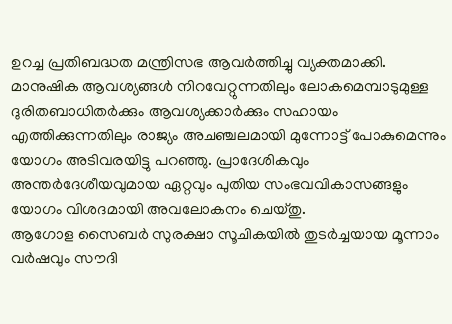ഉറച്ച പ്രതിബദ്ധത മന്ത്രിസഭ ആവർത്തിച്ചു വ്യക്തമാക്കി.
മാനുഷിക ആവശ്യങ്ങൾ നിറവേറ്റുന്നതിലും ലോകമെമ്പാടുമുള്ള ദുരിതബാധിതർക്കും ആവശ്യക്കാർക്കും സഹായം എത്തിക്കുന്നതിലും രാജ്യം അചഞ്ചലമായി മുന്നോട്ട് പോകുമെന്നും യോഗം അടിവരയിട്ടു പറഞ്ഞു. പ്രാദേശികവും അന്തർദേശീയവുമായ ഏറ്റവും പുതിയ സംഭവവികാസങ്ങളും യോഗം വിശദമായി അവലോകനം ചെയ്തു.
ആഗോള സൈബർ സുരക്ഷാ സൂചികയിൽ തുടർച്ചയായ മൂന്നാം വർഷവും സൗദി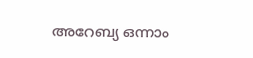അറേബ്യ ഒന്നാം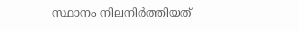സ്ഥാനം നിലനിർത്തിയത്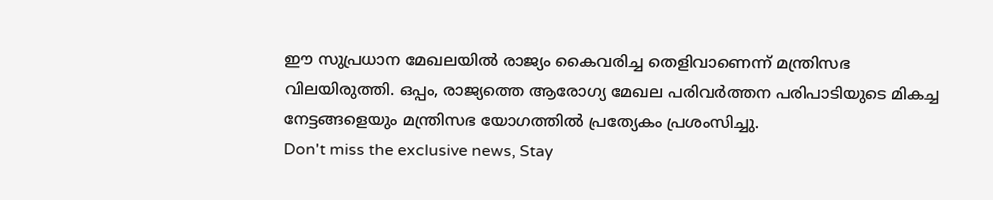ഈ സുപ്രധാന മേഖലയിൽ രാജ്യം കൈവരിച്ച തെളിവാണെന്ന് മന്ത്രിസഭ വിലയിരുത്തി. ഒപ്പം, രാജ്യത്തെ ആരോഗ്യ മേഖല പരിവർത്തന പരിപാടിയുടെ മികച്ച നേട്ടങ്ങളെയും മന്ത്രിസഭ യോഗത്തിൽ പ്രത്യേകം പ്രശംസിച്ചു.
Don't miss the exclusive news, Stay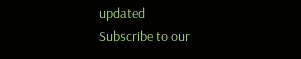updated
Subscribe to our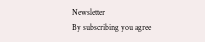Newsletter
By subscribing you agree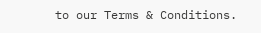to our Terms & Conditions.